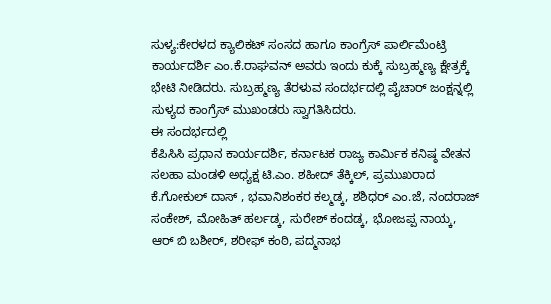ಸುಳ್ಯ:ಕೇರಳದ ಕ್ಯಾಲಿಕಟ್ ಸಂಸದ ಹಾಗೂ ಕಾಂಗ್ರೆಸ್ ಪಾರ್ಲಿಮೆಂಟ್ರಿ ಕಾರ್ಯದರ್ಶಿ ಎಂ.ಕೆ.ರಾಘವನ್ ಅವರು ಇಂದು ಕುಕ್ಕೆ ಸುಬ್ರಹ್ಮಣ್ಯ ಕ್ಷೇತ್ರಕ್ಕೆ ಭೇಟಿ ನೀಡಿದರು. ಸುಬ್ರಹ್ಮಣ್ಯ ತೆರಳುವ ಸಂದರ್ಭದಲ್ಲಿ ಪೈಚಾರ್ ಜಂಕ್ಷನ್ನಲ್ಲಿ ಸುಳ್ಯದ ಕಾಂಗ್ರೆಸ್ ಮುಖಂಡರು ಸ್ವಾಗತಿಸಿದರು.
ಈ ಸಂದರ್ಭದಲ್ಲಿ
ಕೆಪಿಸಿಸಿ ಪ್ರಧಾನ ಕಾರ್ಯದರ್ಶಿ, ಕರ್ನಾಟಕ ರಾಜ್ಯ ಕಾರ್ಮಿಕ ಕನಿಷ್ಠ ವೇತನ ಸಲಹಾ ಮಂಡಳಿ ಅಧ್ಯಕ್ಷ ಟಿ.ಎಂ. ಶಹೀದ್ ತೆಕ್ಕಿಲ್, ಪ್ರಮುಖರಾದ ಕೆ.ಗೋಕುಲ್ ದಾಸ್ , ಭವಾನಿಶಂಕರ ಕಲ್ಮಡ್ಕ, ಶಶಿಧರ್ ಎಂ.ಜೆ, ನಂದರಾಜ್ ಸಂಕೇಶ್, ಮೋಹಿತ್ ಹರ್ಲಡ್ಕ, ಸುರೇಶ್ ಕಂದಡ್ಕ, ಭೋಜಪ್ಪ ನಾಯ್ಕ, ಆರ್ ಬಿ ಬಶೀರ್, ಶರೀಫ್ ಕಂಠಿ, ಪದ್ಮನಾಭ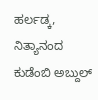ಹರ್ಲಡ್ಕ, ನಿತ್ಯಾನಂದ ಕುಡೆಂಬಿ ಅಬ್ದುಲ್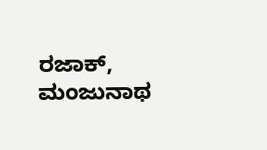ರಜಾಕ್, ಮಂಜುನಾಥ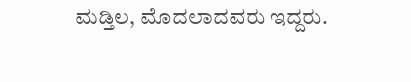ಮಡ್ತಿಲ, ಮೊದಲಾದವರು ಇದ್ದರು.